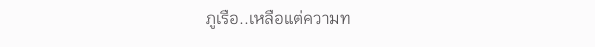ภูเรือ..เหลือแต่ความท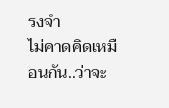รงจำ
ไม่คาดคิดเหมือนกัน..ว่าจะ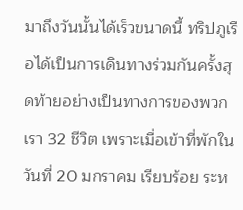มาถึงวันนั้นได้เร็วขนาดนี้ ทริปภูเรือได้เป็นการเดินทางร่วมกันครั้งสุดท้ายอย่างเป็นทางการของพวกเรา 32 ชีวิต เพราะเมื่อเข้าที่พักในวันที่ 20 มกราคม เรียบร้อย ระห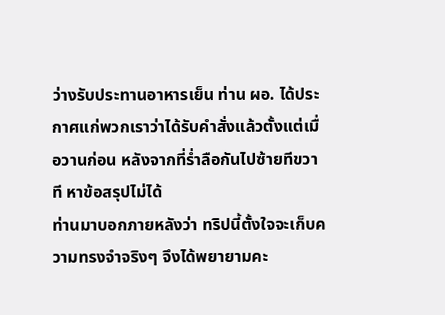ว่างรับประทานอาหารเย็น ท่าน ผอ. ได้ประกาศแก่พวกเราว่าได้รับคำสั่งแล้วตั้งแต่เมื่อวานก่อน หลังจากที่ร่ำลือกันไปซ้ายทีขวาที หาข้อสรุปไม่ได้
ท่านมาบอกภายหลังว่า ทริปนี้ตั้งใจจะเก็บความทรงจำจริงๆ จึงได้พยายามคะ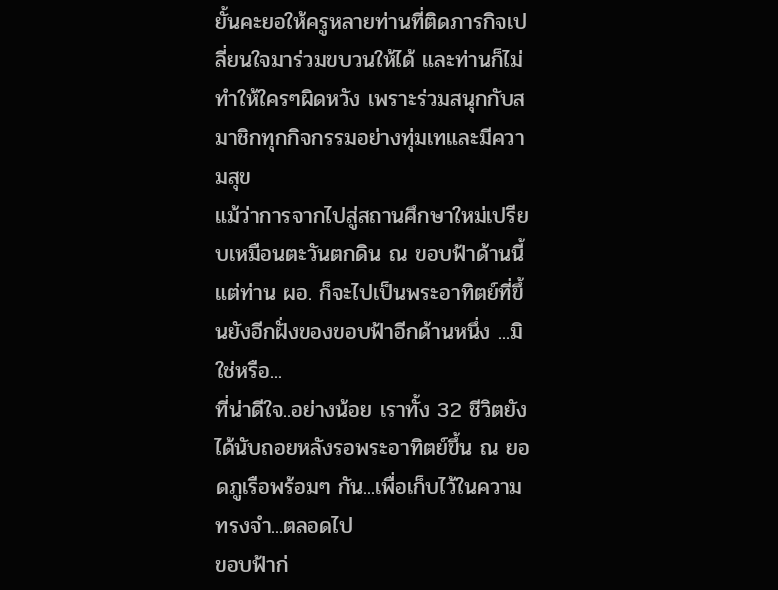ยั้นคะยอให้ครูหลายท่านที่ติดภารกิจเปลี่ยนใจมาร่วมขบวนให้ได้ และท่านก็ไม่ทำให้ใครๆผิดหวัง เพราะร่วมสนุกกับสมาชิกทุกกิจกรรมอย่างทุ่มเทและมีความสุข
แม้ว่าการจากไปสู่สถานศึกษาใหม่เปรียบเหมือนตะวันตกดิน ณ ขอบฟ้าด้านนี้ แต่ท่าน ผอ. ก็จะไปเป็นพระอาทิตย์ที่ขึ้นยังอีกฝั่งของขอบฟ้าอีกด้านหนึ่ง ...มิใช่หรือ...
ที่น่าดีใจ..อย่างน้อย เราทั้ง 32 ชีวิตยังได้นับถอยหลังรอพระอาทิตย์ขึ้น ณ ยอดภูเรือพร้อมๆ กัน...เพื่อเก็บไว้ในความ ทรงจำ...ตลอดไป
ขอบฟ้าก่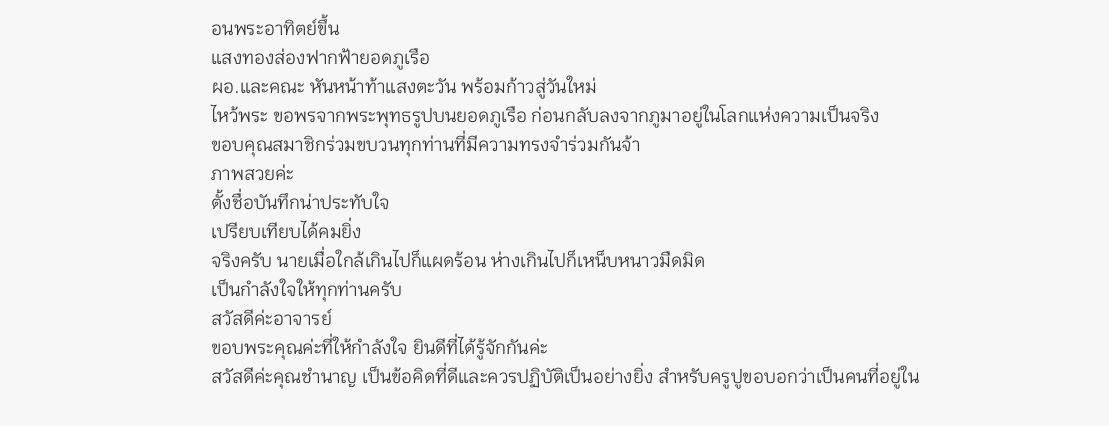อนพระอาทิตย์ขึ้น
แสงทองส่องฟากฟ้ายอดภูเรือ
ผอ.และคณะ หันหน้าท้าแสงตะวัน พร้อมก้าวสู่วันใหม่
ไหว้พระ ขอพรจากพระพุทธรูปบนยอดภูเรือ ก่อนกลับลงจากภูมาอยู่ในโลกแห่งความเป็นจริง
ขอบคุณสมาชิกร่วมขบวนทุกท่านที่มีความทรงจำร่วมกันจ้า
ภาพสวยค่ะ
ตั้งชื่อบันทึกน่าประทับใจ
เปรียบเทียบได้คมยิ่ง
จริงครับ นายเมื่อใกล้เกินไปก็แผดร้อน ห่างเกินไปก็เหน็บหนาวมืดมิด
เป็นกำลังใจให้ทุกท่านครับ
สวัสดีค่ะอาจารย์
ขอบพระคุณค่ะที่ให้กำลังใจ ยินดีที่ได้รู้จักกันค่ะ
สวัสดีค่ะคุณชำนาญ เป็นข้อคิดที่ดีและควรปฏิบัติเป็นอย่างยิ่ง สำหรับครูปูขอบอกว่าเป็นคนที่อยู่ใน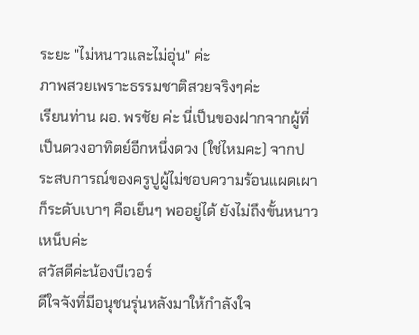ระยะ "ไม่หนาวและไม่อุ่น" ค่ะ
ภาพสวยเพราะธรรมชาติสวยจริงๆค่ะ
เรียนท่าน ผอ. พรชัย ค่ะ นี่เป็นของฝากจากผู้ที่เป็นดวงอาทิตย์อีกหนึ่งดวง (ใช่ไหมคะ) จากประสบการณ์ของครูปูผู้ไม่ชอบความร้อนแผดเผา ก็ระดับเบาๆ คือเย็นๆ พออยู่ได้ ยังไม่ถึงขั้นหนาวเหน็บค่ะ
สวัสดีค่ะน้องบีเวอร์
ดีใจจังที่มีอนุชนรุ่นหลังมาให้กำลังใจ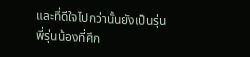และที่ดีใจไปกว่านั้นยังเป็นรุ่นพี่รุ่นน้องที่ศึก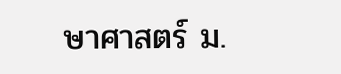ษาศาสตร์ ม.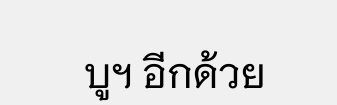บูฯ อีกด้วย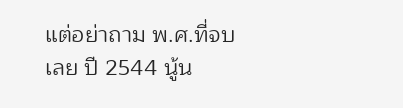แต่อย่าถาม พ.ศ.ที่จบเลย ปี 2544 นู้น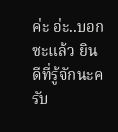ค่ะ อ่ะ..บอกซะแล้ว ยินดีที่รู้จักนะครับ